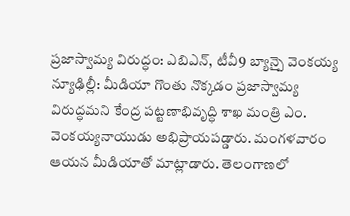ప్రజాస్వామ్య విరుద్ధం: ఎబిఎన్, టీవీ9 బ్యాన్పై వెంకయ్య
న్యూఢిల్లీ: మీడియా గొంతు నొక్కడం ప్రజాస్వామ్య విరుద్ధమని కేంద్ర పట్టణాభివృద్ధి శాఖ మంత్రి ఎం. వెంకయ్యనాయుడు అభిప్రాయపడ్డారు. మంగళవారం ఆయన మీడియాతో మాట్లాడారు. తెలంగాణలో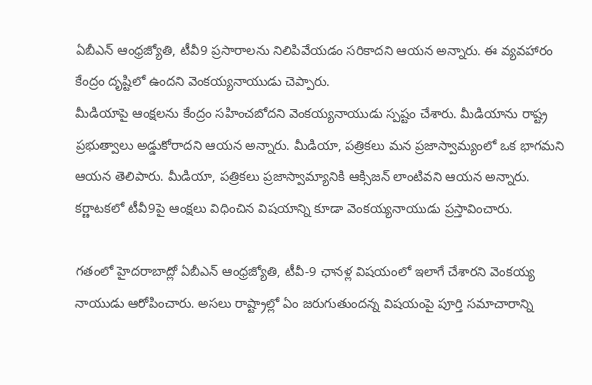ఏబీఎన్ ఆంధ్రజ్యోతి, టీవీ9 ప్రసారాలను నిలిపివేయడం సరికాదని ఆయన అన్నారు. ఈ వ్యవహారం కేంద్రం దృష్టిలో ఉందని వెంకయ్యనాయుడు చెప్పారు.
మీడియాపై ఆంక్షలను కేంద్రం సహించబోదని వెంకయ్యనాయుడు స్పష్టం చేశారు. మీడియాను రాష్ట్ర ప్రభుత్వాలు అడ్డుకోరాదని ఆయన అన్నారు. మీడియా, పత్రికలు మన ప్రజాస్వామ్యంలో ఒక భాగమని ఆయన తెలిపారు. మీడియా, పత్రికలు ప్రజాస్వామ్యానికి ఆక్సిజన్ లాంటివని ఆయన అన్నారు. కర్ణాటకలో టీవీ9పై ఆంక్షలు విధించిన విషయాన్ని కూడా వెంకయ్యనాయుడు ప్రస్తావించారు.

గతంలో హైదరాబాద్లో ఏబీఎన్ ఆంధ్రజ్యోతి, టీవీ-9 ఛానళ్ల విషయంలో ఇలాగే చేశారని వెంకయ్య నాయుడు ఆరోపించారు. అసలు రాష్ట్రాల్లో ఏం జరుగుతుందన్న విషయంపై పూర్తి సమాచారాన్ని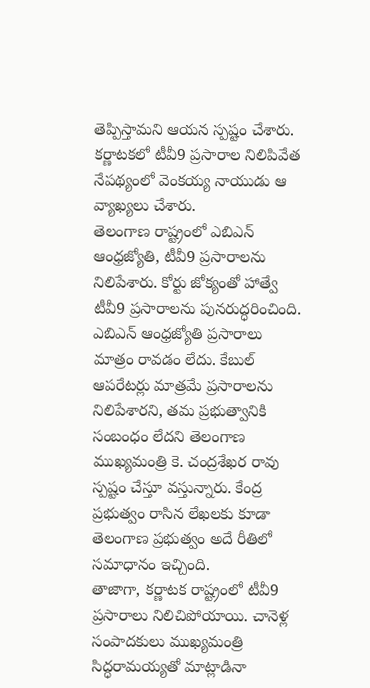తెప్పిస్తామని ఆయన స్పష్టం చేశారు. కర్ణాటకలో టీవీ9 ప్రసారాల నిలిపివేత నేపథ్యంలో వెంకయ్య నాయుడు ఆ వ్యాఖ్యలు చేశారు.
తెలంగాణ రాష్ట్రంలో ఎబిఎన్ ఆంధ్రజ్యోతి, టీవీ9 ప్రసారాలను నిలిపేశారు. కోర్టు జోక్యంతో హాత్వే టీవీ9 ప్రసారాలను పునరుద్ధరించింది. ఎబిఎన్ ఆంధ్రజ్యోతి ప్రసారాలు మాత్రం రావడం లేదు. కేబుల్ ఆపరేటర్లు మాత్రమే ప్రసారాలను నిలిపేశారని, తమ ప్రభుత్వానికి సంబంధం లేదని తెలంగాణ ముఖ్యమంత్రి కె. చంద్రశేఖర రావు స్పష్టం చేస్తూ వస్తున్నారు. కేంద్ర ప్రభుత్వం రాసిన లేఖలకు కూడా తెలంగాణ ప్రభుత్వం అదే రీతిలో సమాధానం ఇచ్చింది.
తాజాగా, కర్ణాటక రాష్ట్రంలో టీవీ9 ప్రసారాలు నిలిచిపోయాయి. చానెళ్ల సంపాదకులు ముఖ్యమంత్రి సిద్ధరామయ్యతో మాట్లాడినా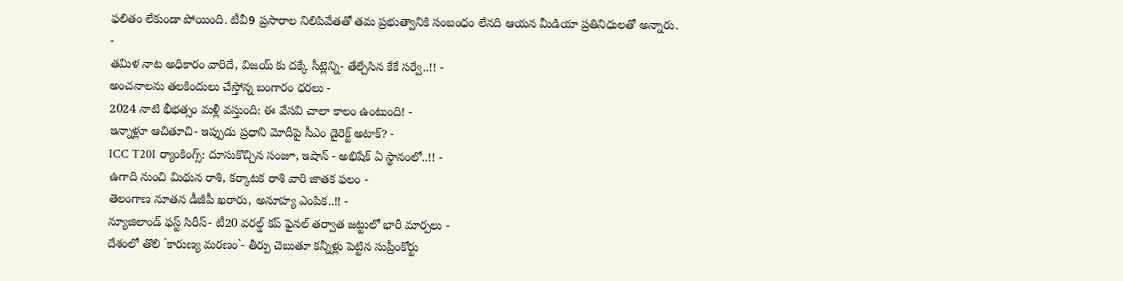ఫలితం లేకుండా పోయింది. టీవీ9 ప్రసారాల నిలిపివేతతో తమ ప్రభుత్వానికి సంబంధం లేనది ఆయన మీడియా ప్రతినిధులతో అన్నారు.
-
తమిళ నాట అధికారం వారిదే, విజయ్ కు దక్కే సీట్లెన్ని- తేల్చేసిన కేకే సర్వే..!! -
అంచనాలను తలకిందులు చేస్తోన్న బంగారం ధరలు -
2024 నాటి భీభత్సం మళ్లీ వస్తుంది: ఈ వేసవి చాలా కాలం ఉంటుంది! -
ఇన్నాళ్లూ ఆచితూచి- ఇప్పుడు ప్రధాని మోదీపై సీఎం డైరెక్ట్ అటాక్? -
ICC T20I ర్యాంకింగ్స్: దూసుకొచ్చిన సంజూ, ఇషాన్ - అభిషేక్ ఏ స్థానంలో..!! -
ఉగాది నుంచి మిథున రాశి, కర్కాటక రాశి వారి జాతక ఫలం -
తెలంగాణ నూతన డీజీపీ ఖరారు, అనూహ్య ఎంపిక..!! -
న్యూజిలాండ్ ఫస్ట్ సిరీస్- టీ20 వరల్డ్ కప్ ఫైనల్ తర్వాత జట్టులో భారీ మార్పలు -
దేశంలో తొలి `కారుణ్య మరణం`- తీర్పు చెబుతూ కన్నీళ్లు పెట్టిన సుప్రీంకోర్టు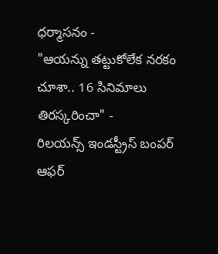ధర్మాసనం -
"ఆయన్ను తట్టుకోలేక నరకం చూశా.. 16 సినిమాలు తిరస్కరించా" -
రిలయన్స్ ఇండస్ట్రీస్ బంపర్ ఆఫర్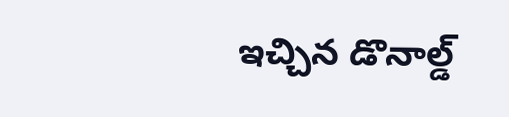ఇచ్చిన డొనాల్డ్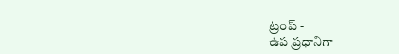ట్రంప్ -
ఉప ప్రధానిగా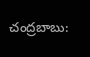చంద్రబాబు: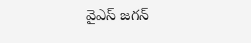వైఎస్ జగన్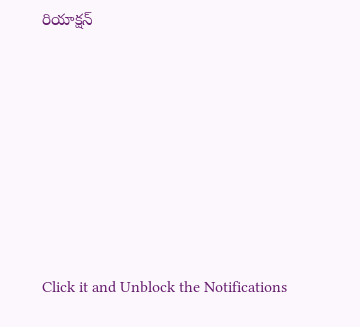రియాక్షన్












Click it and Unblock the Notifications